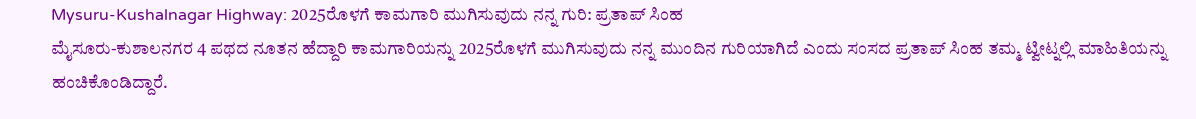Mysuru-Kushalnagar Highway: 2025ರೊಳಗೆ ಕಾಮಗಾರಿ ಮುಗಿಸುವುದು ನನ್ನ ಗುರಿ: ಪ್ರತಾಪ್ ಸಿಂಹ
ಮೈಸೂರು-ಕುಶಾಲನಗರ 4 ಪಥದ ನೂತನ ಹೆದ್ದಾರಿ ಕಾಮಗಾರಿಯನ್ನು 2025ರೊಳಗೆ ಮುಗಿಸುವುದು ನನ್ನ ಮುಂದಿನ ಗುರಿಯಾಗಿದೆ ಎಂದು ಸಂಸದ ಪ್ರತಾಪ್ ಸಿಂಹ ತಮ್ಮ ಟ್ವೀಟ್ನಲ್ಲಿ ಮಾಹಿತಿಯನ್ನು ಹಂಚಿಕೊಂಡಿದ್ದಾರೆ.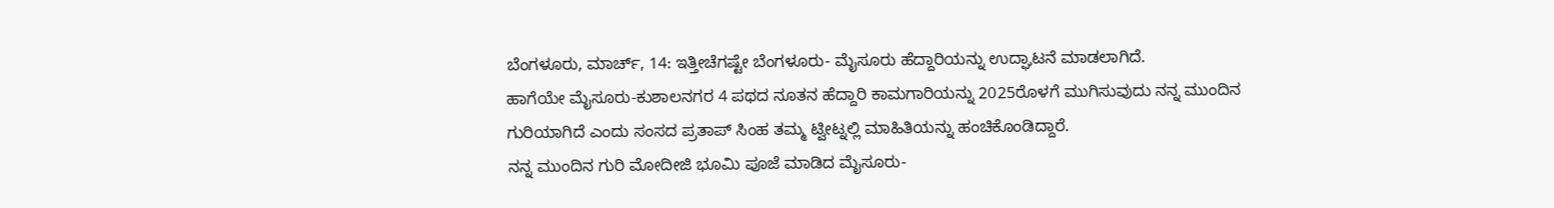ಬೆಂಗಳೂರು, ಮಾರ್ಚ್, 14: ಇತ್ತೀಚೆಗಷ್ಟೇ ಬೆಂಗಳೂರು- ಮೈಸೂರು ಹೆದ್ದಾರಿಯನ್ನು ಉದ್ಘಾಟನೆ ಮಾಡಲಾಗಿದೆ.
ಹಾಗೆಯೇ ಮೈಸೂರು-ಕುಶಾಲನಗರ 4 ಪಥದ ನೂತನ ಹೆದ್ದಾರಿ ಕಾಮಗಾರಿಯನ್ನು 2025ರೊಳಗೆ ಮುಗಿಸುವುದು ನನ್ನ ಮುಂದಿನ ಗುರಿಯಾಗಿದೆ ಎಂದು ಸಂಸದ ಪ್ರತಾಪ್ ಸಿಂಹ ತಮ್ಮ ಟ್ವೀಟ್ನಲ್ಲಿ ಮಾಹಿತಿಯನ್ನು ಹಂಚಿಕೊಂಡಿದ್ದಾರೆ.
ನನ್ನ ಮುಂದಿನ ಗುರಿ ಮೋದೀಜಿ ಭೂಮಿ ಪೂಜೆ ಮಾಡಿದ ಮೈಸೂರು-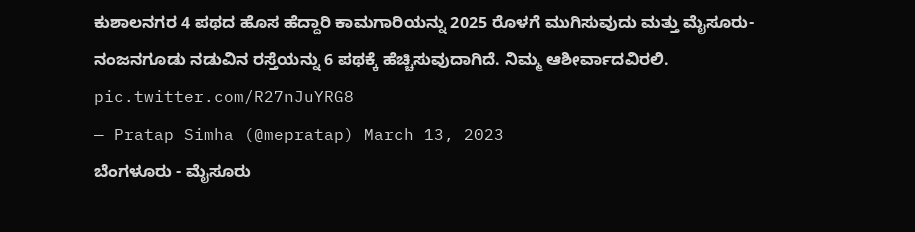ಕುಶಾಲನಗರ 4 ಪಥದ ಹೊಸ ಹೆದ್ದಾರಿ ಕಾಮಗಾರಿಯನ್ನು 2025 ರೊಳಗೆ ಮುಗಿಸುವುದು ಮತ್ತು ಮೈಸೂರು-ನಂಜನಗೂಡು ನಡುವಿನ ರಸ್ತೆಯನ್ನು 6 ಪಥಕ್ಕೆ ಹೆಚ್ಚಿಸುವುದಾಗಿದೆ. ನಿಮ್ಮ ಆಶೀರ್ವಾದವಿರಲಿ. pic.twitter.com/R27nJuYRG8
— Pratap Simha (@mepratap) March 13, 2023
ಬೆಂಗಳೂರು - ಮೈಸೂರು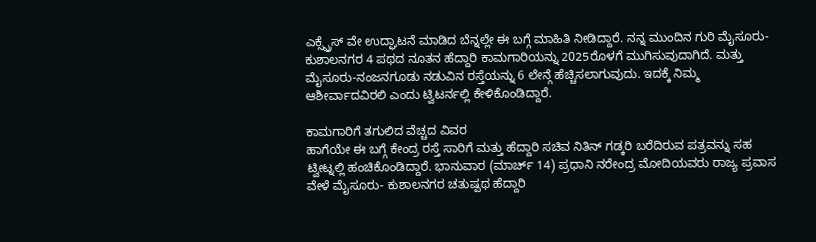ಎಕ್ಸ್ಪ್ರೆಸ್ ವೇ ಉದ್ಘಾಟನೆ ಮಾಡಿದ ಬೆನ್ನಲ್ಲೇ ಈ ಬಗ್ಗೆ ಮಾಹಿತಿ ನೀಡಿದ್ದಾರೆ. ನನ್ನ ಮುಂದಿನ ಗುರಿ ಮೈಸೂರು-ಕುಶಾಲನಗರ 4 ಪಥದ ನೂತನ ಹೆದ್ದಾರಿ ಕಾಮಗಾರಿಯನ್ನು 2025ರೊಳಗೆ ಮುಗಿಸುವುದಾಗಿದೆ. ಮತ್ತು ಮೈಸೂರು-ನಂಜನಗೂಡು ನಡುವಿನ ರಸ್ತೆಯನ್ನು 6 ಲೇನ್ಗೆ ಹೆಚ್ಚಿಸಲಾಗುವುದು. ಇದಕ್ಕೆ ನಿಮ್ಮ ಆಶೀರ್ವಾದವಿರಲಿ ಎಂದು ಟ್ವಿಟರ್ನಲ್ಲಿ ಕೇಳಿಕೊಂಡಿದ್ದಾರೆ.

ಕಾಮಗಾರಿಗೆ ತಗುಲಿದ ವೆಚ್ಚದ ವಿವರ
ಹಾಗೆಯೇ ಈ ಬಗ್ಗೆ ಕೇಂದ್ರ ರಸ್ತೆ ಸಾರಿಗೆ ಮತ್ತು ಹೆದ್ದಾರಿ ಸಚಿವ ನಿತಿನ್ ಗಡ್ಕರಿ ಬರೆದಿರುವ ಪತ್ರವನ್ನು ಸಹ ಟ್ವೀಟ್ನಲ್ಲಿ ಹಂಚಿಕೊಂಡಿದ್ದಾರೆ. ಭಾನುವಾರ (ಮಾರ್ಚ್ 14) ಪ್ರಧಾನಿ ನರೇಂದ್ರ ಮೋದಿಯವರು ರಾಜ್ಯ ಪ್ರವಾಸ ವೇಳೆ ಮೈಸೂರು- ಕುಶಾಲನಗರ ಚತುಷ್ಪಥ ಹೆದ್ದಾರಿ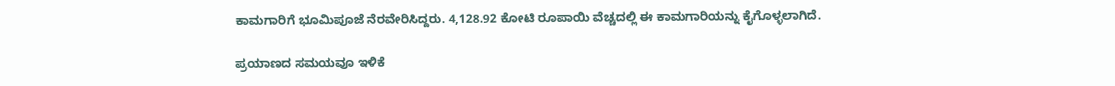ಕಾಮಗಾರಿಗೆ ಭೂಮಿಪೂಜೆ ನೆರವೇರಿಸಿದ್ದರು. 4,128.92 ಕೋಟಿ ರೂಪಾಯಿ ವೆಚ್ಚದಲ್ಲಿ ಈ ಕಾಮಗಾರಿಯನ್ನು ಕೈಗೊಳ್ಳಲಾಗಿದೆ.

ಪ್ರಯಾಣದ ಸಮಯವೂ ಇಳಿಕೆ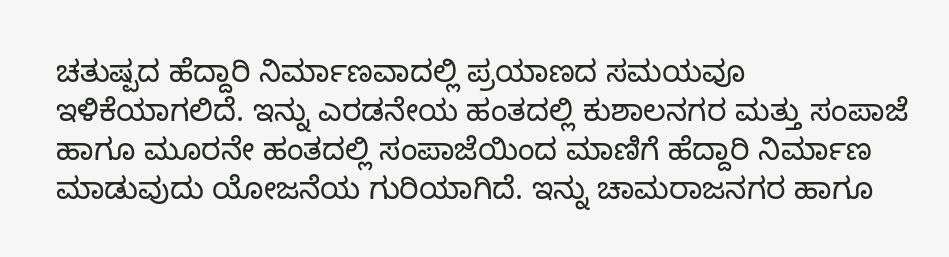ಚತುಷ್ಪದ ಹೆದ್ದಾರಿ ನಿರ್ಮಾಣವಾದಲ್ಲಿ ಪ್ರಯಾಣದ ಸಮಯವೂ ಇಳಿಕೆಯಾಗಲಿದೆ. ಇನ್ನು ಎರಡನೇಯ ಹಂತದಲ್ಲಿ ಕುಶಾಲನಗರ ಮತ್ತು ಸಂಪಾಜೆ ಹಾಗೂ ಮೂರನೇ ಹಂತದಲ್ಲಿ ಸಂಪಾಜೆಯಿಂದ ಮಾಣಿಗೆ ಹೆದ್ದಾರಿ ನಿರ್ಮಾಣ ಮಾಡುವುದು ಯೋಜನೆಯ ಗುರಿಯಾಗಿದೆ. ಇನ್ನು ಚಾಮರಾಜನಗರ ಹಾಗೂ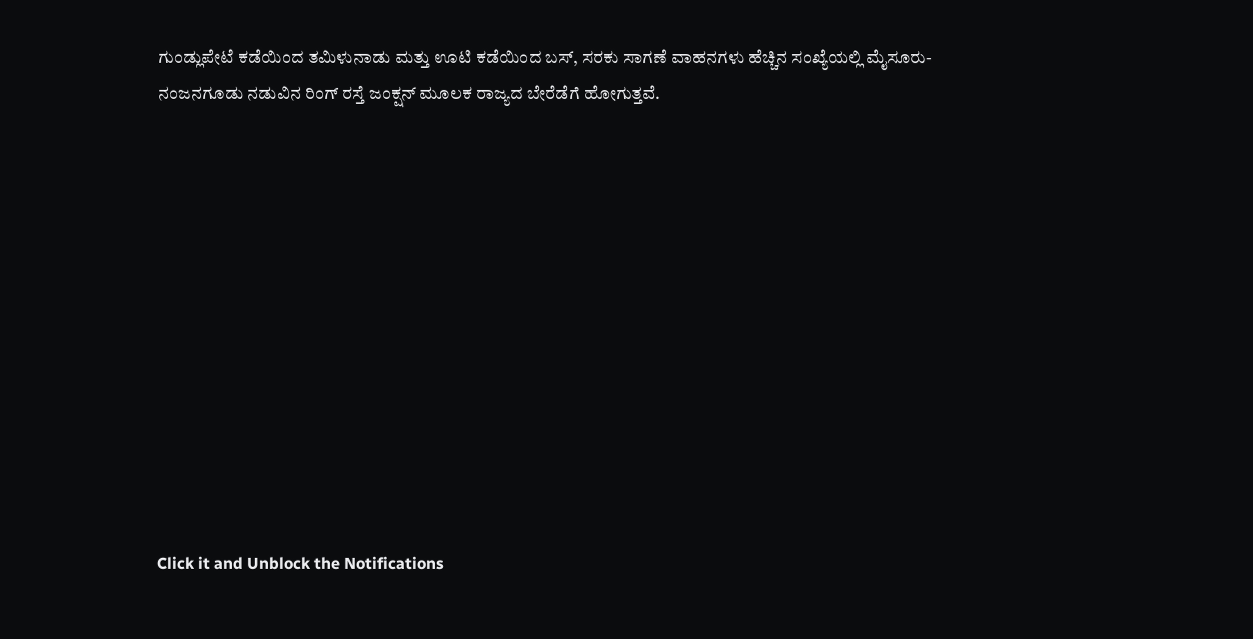ಗುಂಡ್ಲುಪೇಟೆ ಕಡೆಯಿಂದ ತಮಿಳುನಾಡು ಮತ್ತು ಊಟಿ ಕಡೆಯಿಂದ ಬಸ್, ಸರಕು ಸಾಗಣೆ ವಾಹನಗಳು ಹೆಚ್ಚಿನ ಸಂಖ್ಯೆಯಲ್ಲಿ ಮೈಸೂರು-ನಂಜನಗೂಡು ನಡುವಿನ ರಿಂಗ್ ರಸ್ತೆ ಜಂಕ್ಷನ್ ಮೂಲಕ ರಾಜ್ಯದ ಬೇರೆಡೆಗೆ ಹೋಗುತ್ತವೆ.












Click it and Unblock the Notifications